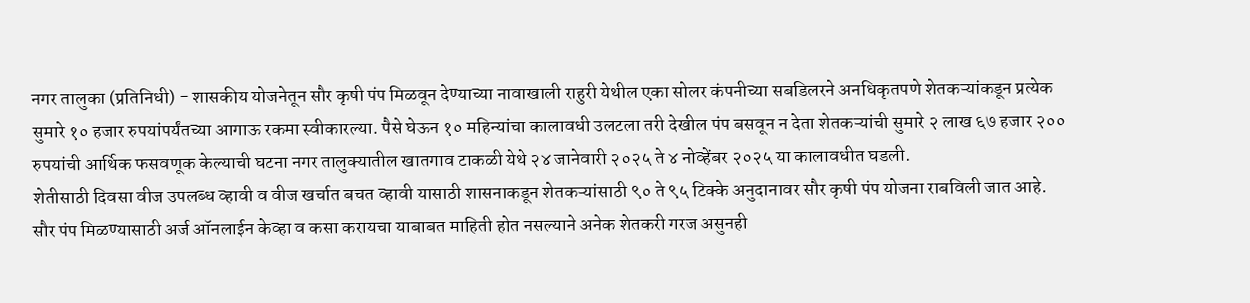नगर तालुका (प्रतिनिधी) - शासकीय योजनेतून सौर कृषी पंप मिळवून देण्याच्या नावाखाली राहुरी येथील एका सोलर कंपनीच्या सबडिलरने अनधिकृतपणे शेतकऱ्यांकडून प्रत्येक सुमारे १० हजार रुपयांपर्यंतच्या आगाऊ रकमा स्वीकारल्या. पैसे घेऊन १० महिन्यांचा कालावधी उलटला तरी देखील पंप बसवून न देता शेतकऱ्यांची सुमारे २ लाख ६७ हजार २०० रुपयांची आर्थिक फसवणूक केल्याची घटना नगर तालुक्यातील खातगाव टाकळी येथे २४ जानेवारी २०२५ ते ४ नोव्हेंबर २०२५ या कालावधीत घडली.
शेतीसाठी दिवसा वीज उपलब्ध व्हावी व वीज खर्चात बचत व्हावी यासाठी शासनाकडून शेतकऱ्यांसाठी ९० ते ९५ टिक्के अनुदानावर सौर कृषी पंप योजना राबविली जात आहे. सौर पंप मिळण्यासाठी अर्ज ऑनलाईन केव्हा व कसा करायचा याबाबत माहिती होत नसल्याने अनेक शेतकरी गरज असुनही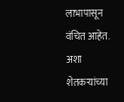लाभापासून वंचित आहेत. अशा शेतकऱ्यांच्या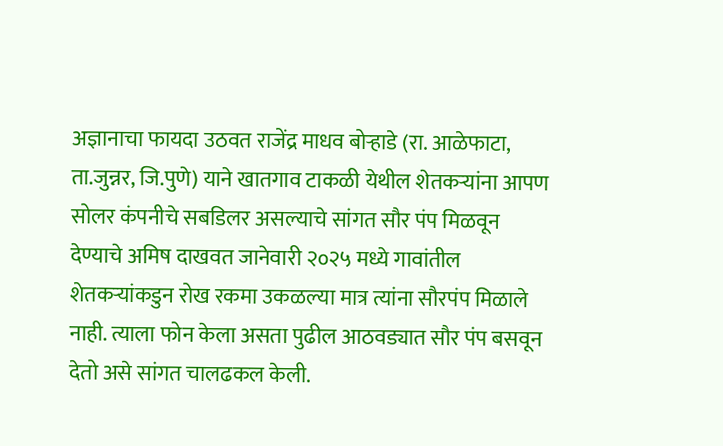अज्ञानाचा फायदा उठवत राजेंद्र माधव बोऱ्हाडे (रा. आळेफाटा, ता.जुन्नर, जि.पुणे) याने खातगाव टाकळी येथील शेतकऱ्यांना आपण सोलर कंपनीचे सबडिलर असल्याचे सांगत सौर पंप मिळवून देण्याचे अमिष दाखवत जानेवारी २०२५ मध्ये गावांतील शेतकऱ्यांकडुन रोख रकमा उकळल्या मात्र त्यांना सौरपंप मिळाले नाही. त्याला फोन केला असता पुढील आठवड्यात सौर पंप बसवून देतो असे सांगत चालढकल केली.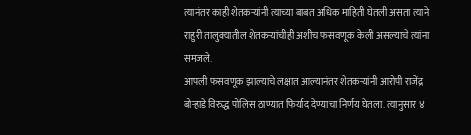त्यानंतर काही शेतकऱ्यांनी त्याच्या बाबत अधिक माहिती घेतली असता त्याने राहुरी तालुक्यातील शेतकऱ्यांचीही अशीच फसवणूक केली असल्याचे त्यांना समजले.
आपली फसवणूक झाल्याचे लक्षात आल्यानंतर शेतकऱ्यांनी आरोपी राजेंद्र बोऱ्हाडे विरुद्ध पोलिस ठाण्यात फिर्याद देण्याचा निर्णय घेतला. त्यानुसार ४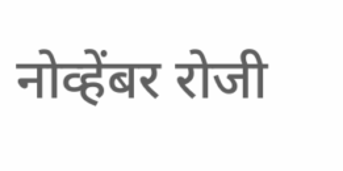नोव्हेंबर रोजी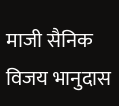माजी सैनिक विजय भानुदास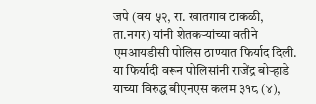जपे (वय ५२, रा. खातगाव टाकळी, ता.नगर) यांनी शेतकऱ्यांच्या वतीने एमआयडीसी पोलिस ठाण्यात फिर्याद दिली. या फिर्यादी वरून पोलिसांनी राजेंद्र बोऱ्हाडे याच्या विरुद्ध बीएनएस कलम ३१८ (४),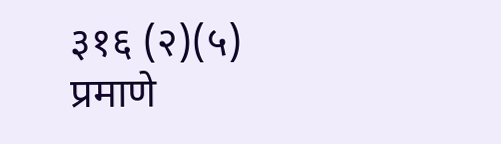३१६ (२)(५) प्रमाणे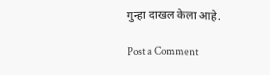गुन्हा दाखल केला आहे.

Post a Comment